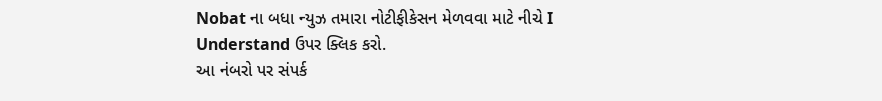Nobat ના બધા ન્યુઝ તમારા નોટીફીકેસન મેળવવા માટે નીચે I Understand ઉપર ક્લિક કરો.
આ નંબરો પર સંપર્ક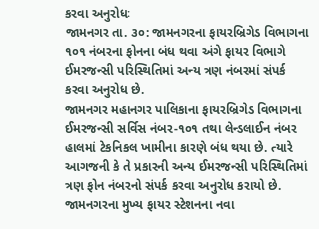કરવા અનુરોધઃ
જામનગર તા. ૩૦: જામનગરના ફાયરબ્રિગેડ વિભાગના ૧૦૧ નંબરના ફોનના બંધ થવા અંગે ફાયર વિભાગે ઈમરજન્સી પરિસ્થિતિમાં અન્ય ત્રણ નંબરમાં સંપર્ક કરવા અનુરોધ છે.
જામનગર મહાનગર પાલિકાના ફાયરબ્રિગેડ વિભાગના ઈમરજન્સી સર્વિસ નંબર-૧૦૧ તથા લેન્ડલાઈન નંબર હાલમાં ટેકનિકલ ખામીના કારણે બંધ થયા છે. ત્યારે આગજની કે તે પ્રકારની અન્ય ઈમરજન્સી પરિસ્થિતિમાં ત્રણ ફોન નંબરનો સંપર્ક કરવા અનુરોધ કરાયો છે.
જામનગરના મુખ્ય ફાયર સ્ટેશનના નવા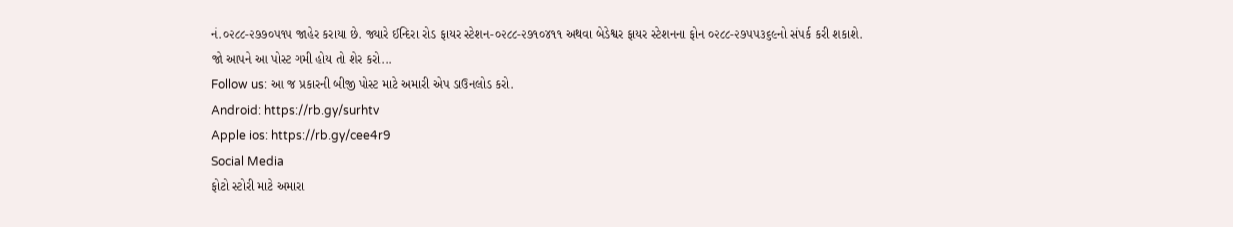નં.૦૨૮૮-૨૭૭૦૫૧૫ જાહેર કરાયા છે. જ્યારે ઈન્દિરા રોડ ફાયર સ્ટેશન-૦૨૮૮-૨૭૧૦૪૧૧ અથવા બેડેશ્વર ફાયર સ્ટેશનના ફોન ૦૨૮૮-૨૭૫૫૩૬૯નો સંપર્ક કરી શકાશે.
જો આપને આ પોસ્ટ ગમી હોય તો શેર કરો...
Follow us: આ જ પ્રકારની બીજી પોસ્ટ માટે અમારી એપ ડાઉનલોડ કરો.
Android: https://rb.gy/surhtv
Apple ios: https://rb.gy/cee4r9
Social Media
ફોટો સ્ટોરી માટે અમારા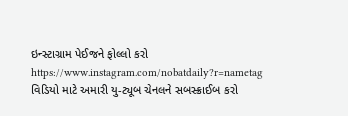ઇન્સ્ટાગ્રામ પેઈજને ફોલ્લો કરો
https://www.instagram.com/nobatdaily?r=nametag
વિડિયો માટે અમારી યુ-ટ્યૂબ ચેનલને સબસ્ક્રાઈબ કરો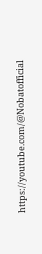https://youtube.com/@Nobatofficial